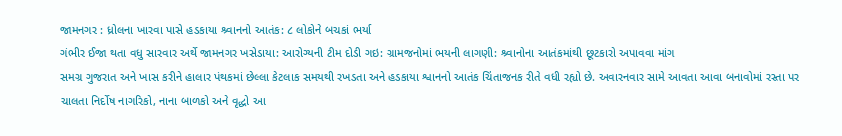જામનગર : ધ્રોલના ખારવા પાસે હડકાયા શ્ર્વાનનો આતંક: ૮ લોકોને બચકાં ભર્યા
ગંભીર ઈજા થતા વધુ સારવાર અર્થે જામનગર ખસેડાયા: આરોગ્યની ટીમ દોડી ગઇ: ગ્રામજનોમાં ભયની લાગણી: શ્ર્વાનોના આતંકમાંથી છૂટકારો અપાવવા માંગ
સમગ્ર ગુજરાત અને ખાસ કરીને હાલાર પંથકમાં છેલ્લા કેટલાક સમયથી રખડતા અને હડકાયા શ્વાનનો આતંક ચિંતાજનક રીતે વધી રહ્યો છે. અવારનવાર સામે આવતા આવા બનાવોમાં રસ્તા પર ચાલતા નિર્દોષ નાગરિકો, નાના બાળકો અને વૃદ્ધો આ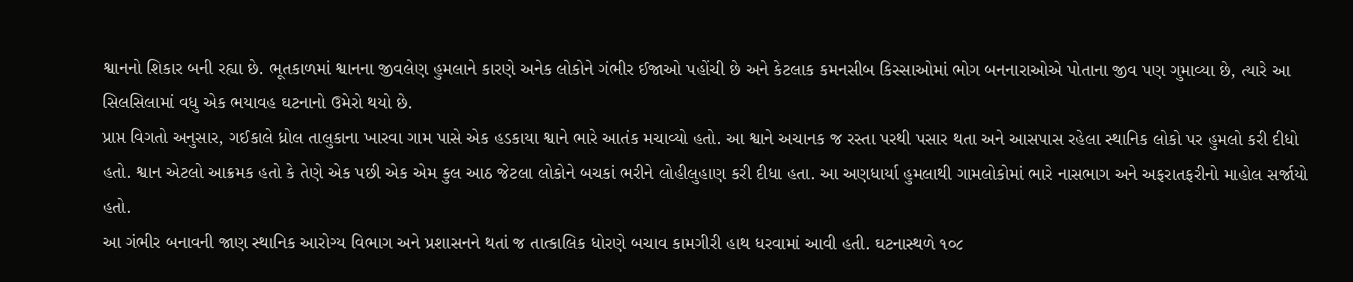શ્વાનનો શિકાર બની રહ્યા છે. ભૂતકાળમાં શ્વાનના જીવલેણ હુમલાને કારણે અનેક લોકોને ગંભીર ઈજાઓ પહોંચી છે અને કેટલાક કમનસીબ કિસ્સાઓમાં ભોગ બનનારાઓએ પોતાના જીવ પણ ગુમાવ્યા છે, ત્યારે આ સિલસિલામાં વધુ એક ભયાવહ ઘટનાનો ઉમેરો થયો છે.
પ્રાપ્ત વિગતો અનુસાર, ગઈકાલે ધ્રોલ તાલુકાના ખારવા ગામ પાસે એક હડકાયા શ્વાને ભારે આતંક મચાવ્યો હતો. આ શ્વાને અચાનક જ રસ્તા પરથી પસાર થતા અને આસપાસ રહેલા સ્થાનિક લોકો પર હુમલો કરી દીધો હતો. શ્વાન એટલો આક્રમક હતો કે તેણે એક પછી એક એમ કુલ આઠ જેટલા લોકોને બચકાં ભરીને લોહીલુહાણ કરી દીધા હતા. આ અણધાર્યા હુમલાથી ગામલોકોમાં ભારે નાસભાગ અને અફરાતફરીનો માહોલ સર્જાયો હતો.
આ ગંભીર બનાવની જાણ સ્થાનિક આરોગ્ય વિભાગ અને પ્રશાસનને થતાં જ તાત્કાલિક ધોરણે બચાવ કામગીરી હાથ ધરવામાં આવી હતી. ઘટનાસ્થળે ૧૦૮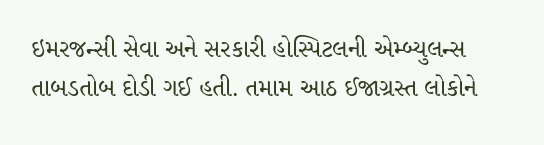ઇમરજન્સી સેવા અને સરકારી હોસ્પિટલની એમ્બ્યુલન્સ તાબડતોબ દોડી ગઈ હતી. તમામ આઠ ઈજાગ્રસ્ત લોકોને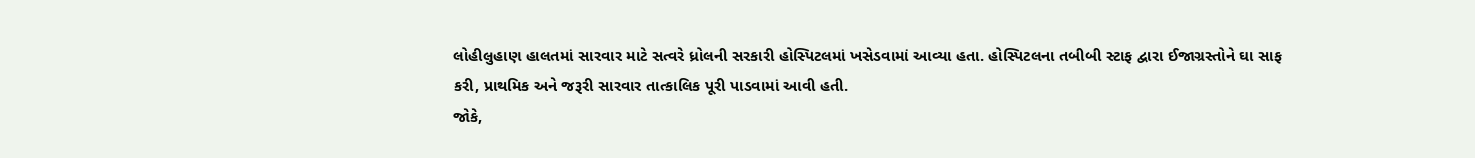લોહીલુહાણ હાલતમાં સારવાર માટે સત્વરે ધ્રોલની સરકારી હોસ્પિટલમાં ખસેડવામાં આવ્યા હતા. હોસ્પિટલના તબીબી સ્ટાફ દ્વારા ઈજાગ્રસ્તોને ઘા સાફ કરી, પ્રાથમિક અને જરૂરી સારવાર તાત્કાલિક પૂરી પાડવામાં આવી હતી.
જોકે,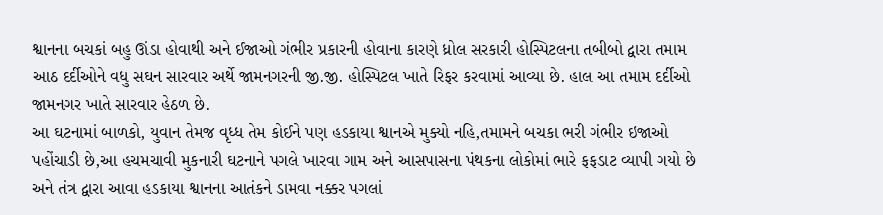શ્વાનના બચકાં બહુ ઊંડા હોવાથી અને ઈજાઓ ગંભીર પ્રકારની હોવાના કારણે ધ્રોલ સરકારી હોસ્પિટલના તબીબો દ્વારા તમામ આઠ દર્દીઓને વધુ સઘન સારવાર અર્થે જામનગરની જી.જી. હોસ્પિટલ ખાતે રિફર કરવામાં આવ્યા છે. હાલ આ તમામ દર્દીઓ જામનગર ખાતે સારવાર હેઠળ છે.
આ ઘટનામાં બાળકો, યુવાન તેમજ વૃધ્ધ તેમ કોઈને પણ હડકાયા શ્વાનએ મુક્યો નહિ,તમામને બચકા ભરી ગંભીર ઇજાઓ પહોંચાડી છે,આ હચમચાવી મુકનારી ઘટનાને પગલે ખારવા ગામ અને આસપાસના પંથકના લોકોમાં ભારે ફફડાટ વ્યાપી ગયો છે અને તંત્ર દ્વારા આવા હડકાયા શ્વાનના આતંકને ડામવા નક્કર પગલાં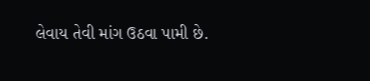લેવાય તેવી માંગ ઉઠવા પામી છે.